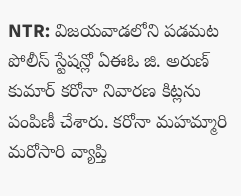NTR: విజయవాడలోని పడమట పోలీస్ స్టేషన్లో ఏఈఓ జి. అరుణ్ కుమార్ కరోనా నివారణ కిట్లను పంపిణీ చేశారు. కరోనా మహమ్మారి మరోసారి వ్యాప్తి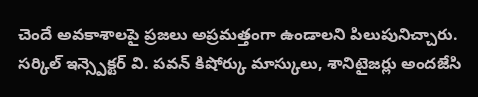చెందే అవకాశాలపై ప్రజలు అప్రమత్తంగా ఉండాలని పిలుపునిచ్చారు. సర్కిల్ ఇన్స్పెక్టర్ వి. పవన్ కిషోర్కు మాస్కులు, శానిటైజర్లు అందజేసి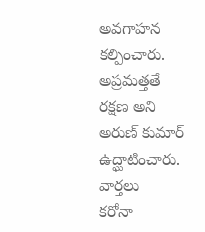అవగాహన కల్పించారు. అప్రమత్తతే రక్షణ అని అరుణ్ కుమార్ ఉద్ఘాటించారు.
వార్తలు
కరోనా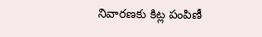నివారణకు కిట్ల పంపిణీ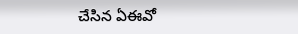చేసిన ఏఈవో